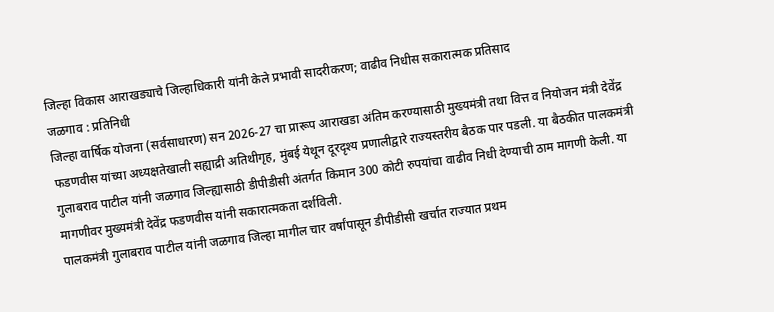जिल्हा विकास आराखड्याचे जिल्हाधिकारी यांनी केले प्रभावी सादरीकरण; वाढीव निधीस सकारात्मक प्रतिसाद
जळगाव : प्रतिनिधी
जिल्हा वार्षिक योजना (सर्वसाधारण) सन 2026-27 चा प्रारूप आराखडा अंतिम करण्यासाठी मुख्यमंत्री तथा वित्त व नियोजन मंत्री देवेंद्र फडणवीस यांच्या अध्यक्षतेखाली सह्याद्री अतिथीगृह, मुंबई येथून दूरदृश्य प्रणालीद्वारे राज्यस्तरीय बैठक पार पडली. या बैठकीत पालकमंत्री गुलाबराव पाटील यांनी जळगाव जिल्ह्यासाठी डीपीडीसी अंतर्गत किमान 300 कोटी रुपयांचा वाढीव निधी देण्याची ठाम मागणी केली. या मागणीवर मुख्यमंत्री देवेंद्र फडणवीस यांनी सकारात्मकता दर्शविली.
पालकमंत्री गुलाबराव पाटील यांनी जळगाव जिल्हा मागील चार वर्षांपासून डीपीडीसी खर्चात राज्यात प्रथम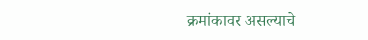क्रमांकावर असल्याचे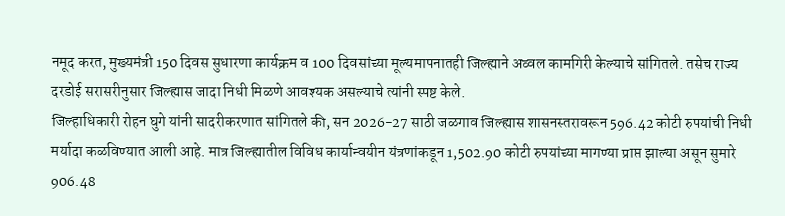नमूद करत, मुख्यमंत्री 150 दिवस सुधारणा कार्यक्रम व 100 दिवसांच्या मूल्यमापनातही जिल्ह्याने अव्वल कामगिरी केल्याचे सांगितले. तसेच राज्य दरडोई सरासरीनुसार जिल्ह्यास जादा निधी मिळणे आवश्यक असल्याचे त्यांनी स्पष्ट केले.
जिल्हाधिकारी रोहन घुगे यांनी सादरीकरणात सांगितले की, सन 2026-27 साठी जळगाव जिल्ह्यास शासनस्तरावरून 596.42 कोटी रुपयांची निधी मर्यादा कळविण्यात आली आहे. मात्र जिल्ह्यातील विविध कार्यान्वयीन यंत्रणांकडून 1,502.90 कोटी रुपयांच्या मागण्या प्राप्त झाल्या असून सुमारे 906.48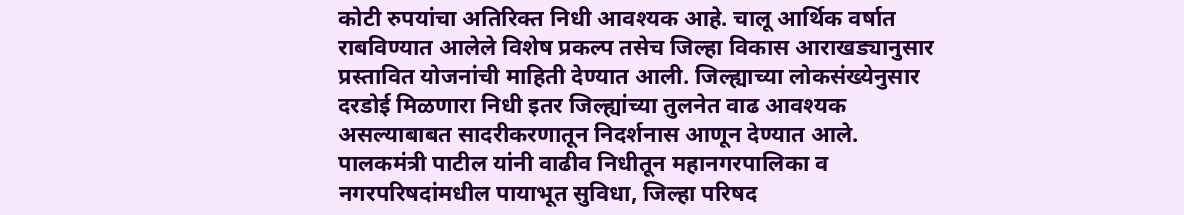कोटी रुपयांचा अतिरिक्त निधी आवश्यक आहे. चालू आर्थिक वर्षात राबविण्यात आलेले विशेष प्रकल्प तसेच जिल्हा विकास आराखड्यानुसार प्रस्तावित योजनांची माहिती देण्यात आली. जिल्ह्याच्या लोकसंख्येनुसार दरडोई मिळणारा निधी इतर जिल्ह्यांच्या तुलनेत वाढ आवश्यक असल्याबाबत सादरीकरणातून निदर्शनास आणून देण्यात आले.
पालकमंत्री पाटील यांनी वाढीव निधीतून महानगरपालिका व नगरपरिषदांमधील पायाभूत सुविधा, जिल्हा परिषद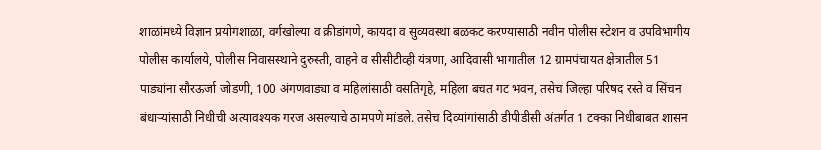शाळांमध्ये विज्ञान प्रयोगशाळा, वर्गखोल्या व क्रीडांगणे, कायदा व सुव्यवस्था बळकट करण्यासाठी नवीन पोलीस स्टेशन व उपविभागीय पोलीस कार्यालये, पोलीस निवासस्थाने दुरुस्ती, वाहने व सीसीटीव्ही यंत्रणा, आदिवासी भागातील 12 ग्रामपंचायत क्षेत्रातील 51 पाड्यांना सौरऊर्जा जोडणी, 100 अंगणवाड्या व महिलांसाठी वसतिगृहे, महिला बचत गट भवन, तसेच जिल्हा परिषद रस्ते व सिंचन बंधाऱ्यांसाठी निधीची अत्यावश्यक गरज असल्याचे ठामपणे मांडले. तसेच दिव्यांगांसाठी डीपीडीसी अंतर्गत 1 टक्का निधीबाबत शासन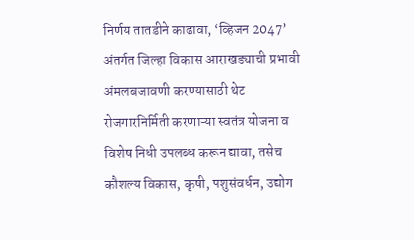निर्णय तातडीने काढावा, ‘व्हिजन 2047’ अंतर्गत जिल्हा विकास आराखड्याची प्रभावी अंमलबजावणी करण्यासाठी थेट रोजगारनिर्मिती करणाऱ्या स्वतंत्र योजना व विशेष निधी उपलब्ध करून द्यावा, तसेच कौशल्य विकास, कृषी, पशुसंवर्धन, उद्योग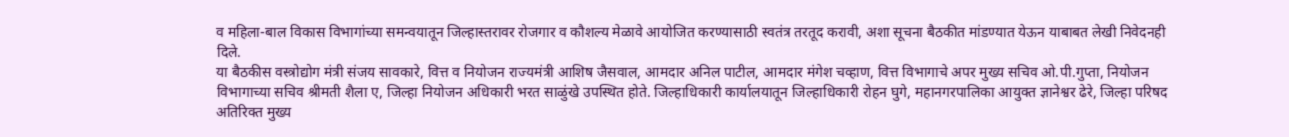व महिला-बाल विकास विभागांच्या समन्वयातून जिल्हास्तरावर रोजगार व कौशल्य मेळावे आयोजित करण्यासाठी स्वतंत्र तरतूद करावी, अशा सूचना बैठकीत मांडण्यात येऊन याबाबत लेखी निवेदनही दिले.
या बैठकीस वस्त्रोद्योग मंत्री संजय सावकारे, वित्त व नियोजन राज्यमंत्री आशिष जैसवाल, आमदार अनिल पाटील, आमदार मंगेश चव्हाण, वित्त विभागाचे अपर मुख्य सचिव ओ.पी.गुप्ता, नियोजन विभागाच्या सचिव श्रीमती शैला ए, जिल्हा नियोजन अधिकारी भरत साळुंखे उपस्थित होते. जिल्हाधिकारी कार्यालयातून जिल्हाधिकारी रोहन घुगे, महानगरपालिका आयुक्त ज्ञानेश्वर ढेरे, जिल्हा परिषद अतिरिक्त मुख्य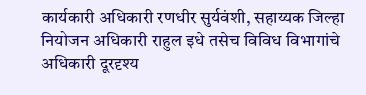कार्यकारी अधिकारी रणधीर सुर्यवंशी, सहाय्यक जिल्हा नियोजन अधिकारी राहुल इधे तसेच विविध विभागांचे अधिकारी दूरदृश्य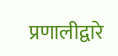प्रणालीद्वारे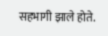सहभागी झाले होते.